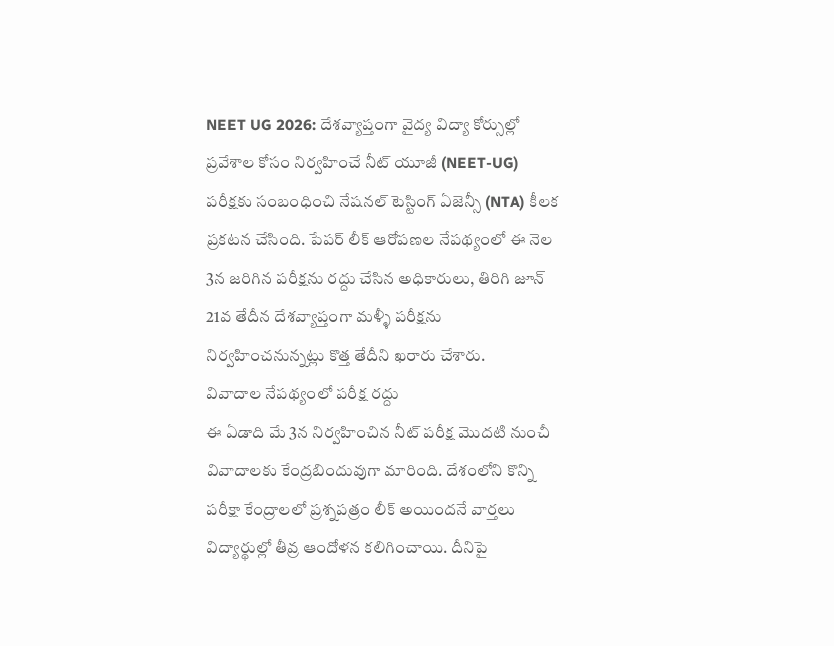NEET UG 2026: దేశవ్యాప్తంగా వైద్య విద్యా కోర్సుల్లో ప్రవేశాల కోసం నిర్వహించే నీట్ యూజీ (NEET-UG) పరీక్షకు సంబంధించి నేషనల్ టెస్టింగ్ ఏజెన్సీ (NTA) కీలక ప్రకటన చేసింది. పేపర్ లీక్ ఆరోపణల నేపథ్యంలో ఈ నెల 3న జరిగిన పరీక్షను రద్దు చేసిన అధికారులు, తిరిగి జూన్ 21వ తేదీన దేశవ్యాప్తంగా మళ్ళీ పరీక్షను నిర్వహించనున్నట్లు కొత్త తేదీని ఖరారు చేశారు.
వివాదాల నేపథ్యంలో పరీక్ష రద్దు
ఈ ఏడాది మే 3న నిర్వహించిన నీట్ పరీక్ష మొదటి నుంచీ వివాదాలకు కేంద్రబిందువుగా మారింది. దేశంలోని కొన్ని పరీక్షా కేంద్రాలలో ప్రశ్నపత్రం లీక్ అయిందనే వార్తలు విద్యార్థుల్లో తీవ్ర ఆందోళన కలిగించాయి. దీనిపై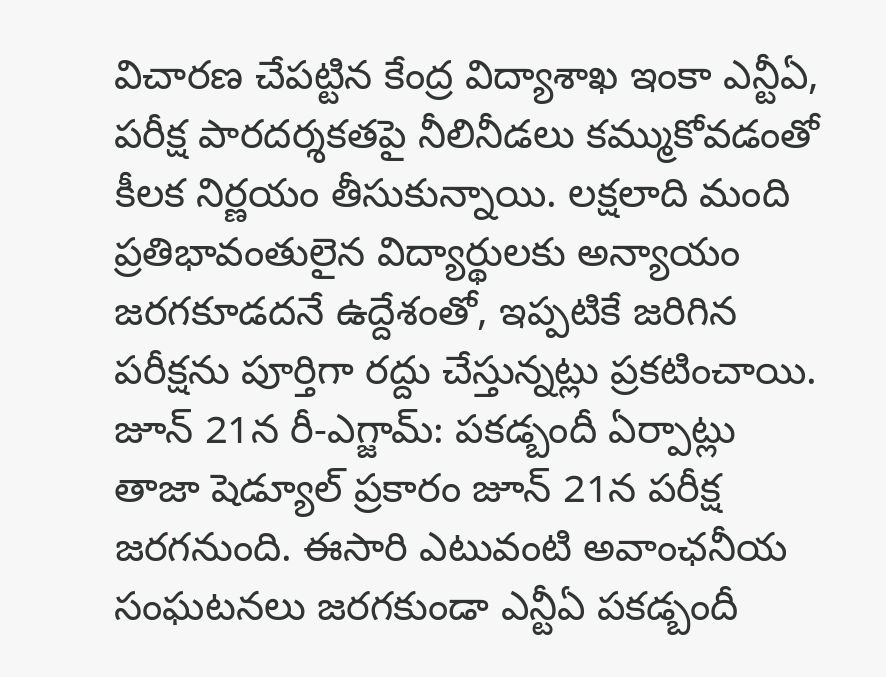విచారణ చేపట్టిన కేంద్ర విద్యాశాఖ ఇంకా ఎన్టీఏ, పరీక్ష పారదర్శకతపై నీలినీడలు కమ్ముకోవడంతో కీలక నిర్ణయం తీసుకున్నాయి. లక్షలాది మంది ప్రతిభావంతులైన విద్యార్థులకు అన్యాయం జరగకూడదనే ఉద్దేశంతో, ఇప్పటికే జరిగిన పరీక్షను పూర్తిగా రద్దు చేస్తున్నట్లు ప్రకటించాయి.
జూన్ 21న రీ-ఎగ్జామ్: పకడ్బందీ ఏర్పాట్లు
తాజా షెడ్యూల్ ప్రకారం జూన్ 21న పరీక్ష జరగనుంది. ఈసారి ఎటువంటి అవాంఛనీయ సంఘటనలు జరగకుండా ఎన్టీఏ పకడ్బందీ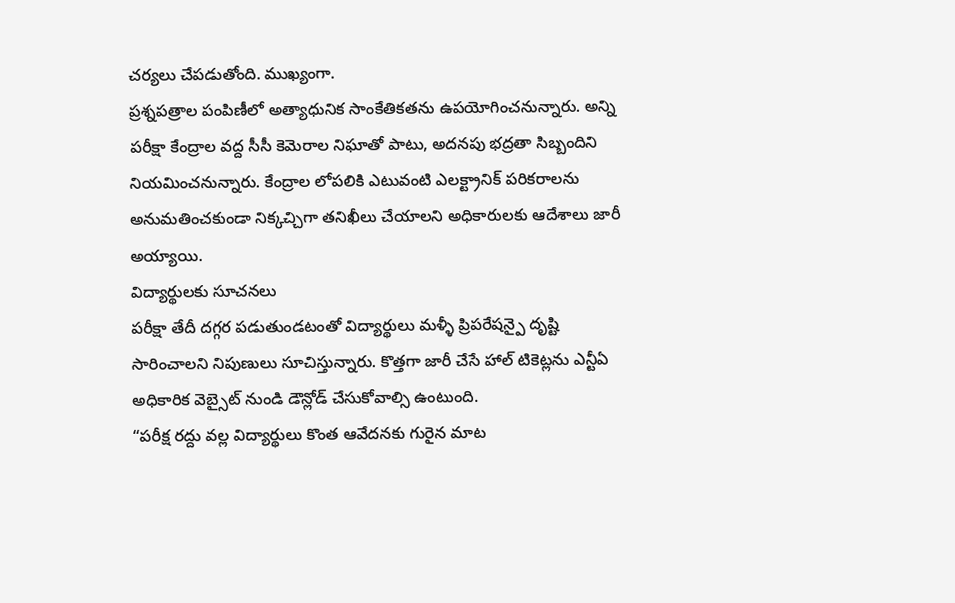చర్యలు చేపడుతోంది. ముఖ్యంగా.
ప్రశ్నపత్రాల పంపిణీలో అత్యాధునిక సాంకేతికతను ఉపయోగించనున్నారు. అన్ని పరీక్షా కేంద్రాల వద్ద సీసీ కెమెరాల నిఘాతో పాటు, అదనపు భద్రతా సిబ్బందిని నియమించనున్నారు. కేంద్రాల లోపలికి ఎటువంటి ఎలక్ట్రానిక్ పరికరాలను అనుమతించకుండా నిక్కచ్చిగా తనిఖీలు చేయాలని అధికారులకు ఆదేశాలు జారీ అయ్యాయి.
విద్యార్థులకు సూచనలు
పరీక్షా తేదీ దగ్గర పడుతుండటంతో విద్యార్థులు మళ్ళీ ప్రిపరేషన్పై దృష్టి సారించాలని నిపుణులు సూచిస్తున్నారు. కొత్తగా జారీ చేసే హాల్ టికెట్లను ఎన్టీఏ అధికారిక వెబ్సైట్ నుండి డౌన్లోడ్ చేసుకోవాల్సి ఉంటుంది.
“పరీక్ష రద్దు వల్ల విద్యార్థులు కొంత ఆవేదనకు గురైన మాట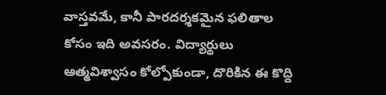వాస్తవమే, కానీ పారదర్శకమైన ఫలితాల కోసం ఇది అవసరం. విద్యార్థులు ఆత్మవిశ్వాసం కోల్పోకుండా, దొరికిన ఈ కొద్ది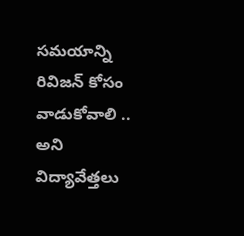సమయాన్ని రివిజన్ కోసం వాడుకోవాలి .. అని విద్యావేత్తలు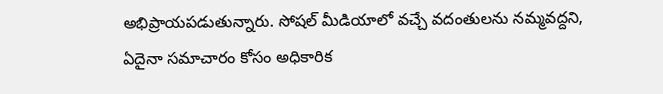అభిప్రాయపడుతున్నారు. సోషల్ మీడియాలో వచ్చే వదంతులను నమ్మవద్దని, ఏదైనా సమాచారం కోసం అధికారిక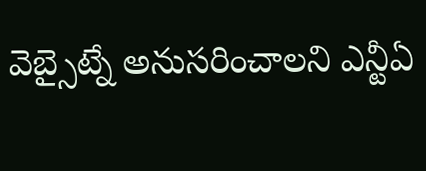వెబ్సైట్నే అనుసరించాలని ఎన్టీఏ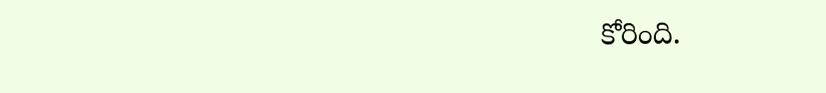కోరింది.